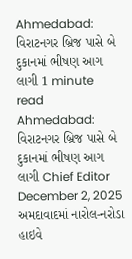Ahmedabad: વિરાટનગર બ્રિજ પાસે બે દુકાનમાં ભીષણ આગ લાગી 1 minute read Ahmedabad: વિરાટનગર બ્રિજ પાસે બે દુકાનમાં ભીષણ આગ લાગી Chief Editor December 2, 2025 અમદાવાદમાં નારોલ-નરોડા હાઇવે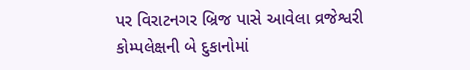પર વિરાટનગર બ્રિજ પાસે આવેલા વ્રજેશ્વરી કોમ્પલેક્ષની બે દુકાનોમાં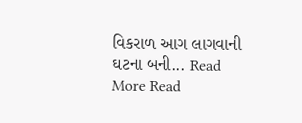વિકરાળ આગ લાગવાની ઘટના બની... Read More Read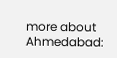more about Ahmedabad: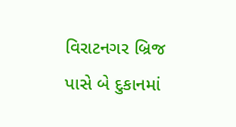વિરાટનગર બ્રિજ પાસે બે દુકાનમાં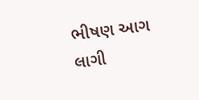ભીષણ આગ લાગી